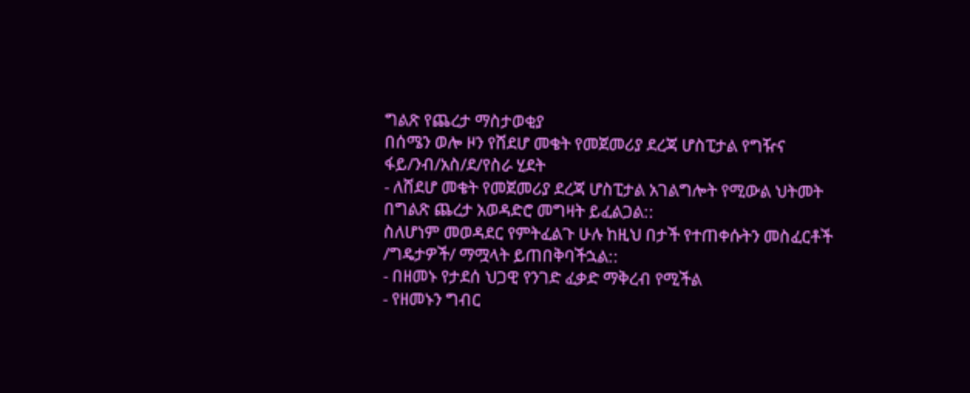ግልጽ የጨረታ ማስታወቂያ
በሰሜን ወሎ ዞን የሸደሆ መቄት የመጀመሪያ ደረጃ ሆስፒታል የግዥና ፋይ/ንብ/አስ/ደ/የስራ ሂደት
- ለሸደሆ መቄት የመጀመሪያ ደረጃ ሆስፒታል አገልግሎት የሚውል ህትመት በግልጽ ጨረታ አወዳድሮ መግዛት ይፈልጋል::
ስለሆነም መወዳደር የምትፈልጉ ሁሉ ከዚህ በታች የተጠቀሱትን መስፈርቶች /ግዴታዎች/ ማሟላት ይጠበቅባችኋል::
- በዘመኑ የታደሰ ህጋዊ የንገድ ፈቃድ ማቅረብ የሚችል
- የዘመኑን ግብር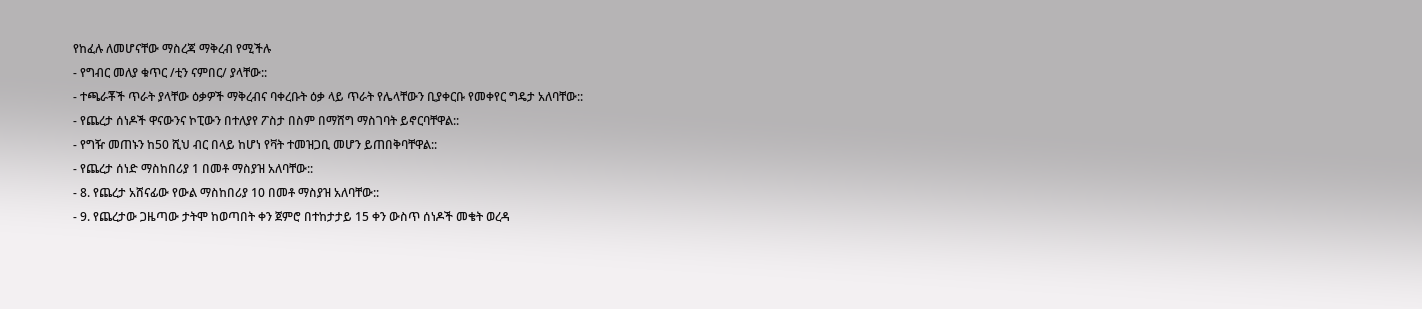የከፈሉ ለመሆናቸው ማስረጃ ማቅረብ የሚችሉ
- የግብር መለያ ቁጥር /ቲን ናምበር/ ያላቸው::
- ተጫራቾች ጥራት ያላቸው ዕቃዎች ማቅረብና ባቀረቡት ዕቃ ላይ ጥራት የሌላቸውን ቢያቀርቡ የመቀየር ግዴታ አለባቸው::
- የጨረታ ሰነዶች ዋናውንና ኮፒውን በተለያየ ፖስታ በስም በማሸግ ማስገባት ይኖርባቸዋል::
- የግዥ መጠኑን ከ50 ሺህ ብር በላይ ከሆነ የቫት ተመዝጋቢ መሆን ይጠበቅባቸዋል::
- የጨረታ ሰነድ ማስከበሪያ 1 በመቶ ማስያዝ አለባቸው::
- 8. የጨረታ አሸናፊው የውል ማስከበሪያ 10 በመቶ ማስያዝ አለባቸው::
- 9. የጨረታው ጋዜጣው ታትሞ ከወጣበት ቀን ጀምሮ በተከታታይ 15 ቀን ውስጥ ሰነዶች መቄት ወረዳ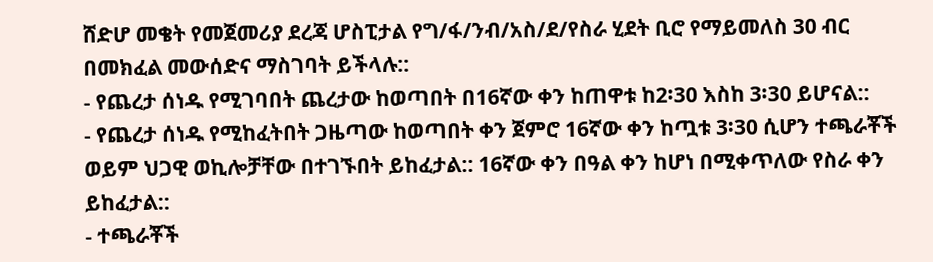ሸድሆ መቄት የመጀመሪያ ደረጃ ሆስፒታል የግ/ፋ/ንብ/አስ/ደ/የስራ ሂደት ቢሮ የማይመለስ 30 ብር በመክፈል መውሰድና ማስገባት ይችላሉ::
- የጨረታ ሰነዱ የሚገባበት ጨረታው ከወጣበት በ16ኛው ቀን ከጠዋቱ ከ2፡30 እስከ 3፡30 ይሆናል::
- የጨረታ ሰነዱ የሚከፈትበት ጋዜጣው ከወጣበት ቀን ጀምሮ 16ኛው ቀን ከጧቱ 3፡30 ሲሆን ተጫራቾች ወይም ህጋዊ ወኪሎቻቸው በተገኙበት ይከፈታል:: 16ኛው ቀን በዓል ቀን ከሆነ በሚቀጥለው የስራ ቀን ይከፈታል::
- ተጫራቾች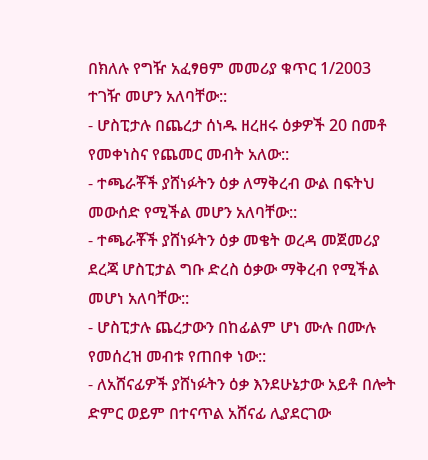በክለሉ የግዥ አፈፃፀም መመሪያ ቁጥር 1/2003 ተገዥ መሆን አለባቸው::
- ሆስፒታሉ በጨረታ ሰነዱ ዘረዘሩ ዕቃዎች 20 በመቶ የመቀነስና የጨመር መብት አለው::
- ተጫራቾች ያሸነፉትን ዕቃ ለማቅረብ ውል በፍትህ መውሰድ የሚችል መሆን አለባቸው::
- ተጫራቾች ያሸነፉትን ዕቃ መቄት ወረዳ መጀመሪያ ደረጃ ሆስፒታል ግቡ ድረስ ዕቃው ማቅረብ የሚችል መሆነ አለባቸው::
- ሆስፒታሉ ጨረታውን በከፊልም ሆነ ሙሉ በሙሉ የመሰረዝ መብቱ የጠበቀ ነው::
- ለአሸናፊዎች ያሸነፉትን ዕቃ እንደሁኔታው አይቶ በሎት ድምር ወይም በተናጥል አሸናፊ ሊያደርገው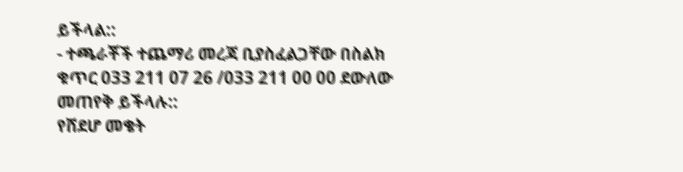ይችላል::
- ተጫራቾች ተጨማሪ መረጃ ቢያስፈልጋቸው በስልክ ቁጥር 033 211 07 26 /033 211 00 00 ደውለው መጠየቅ ይችላሉ::
የሸደሆ መቄት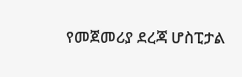የመጀመሪያ ደረጃ ሆስፒታል